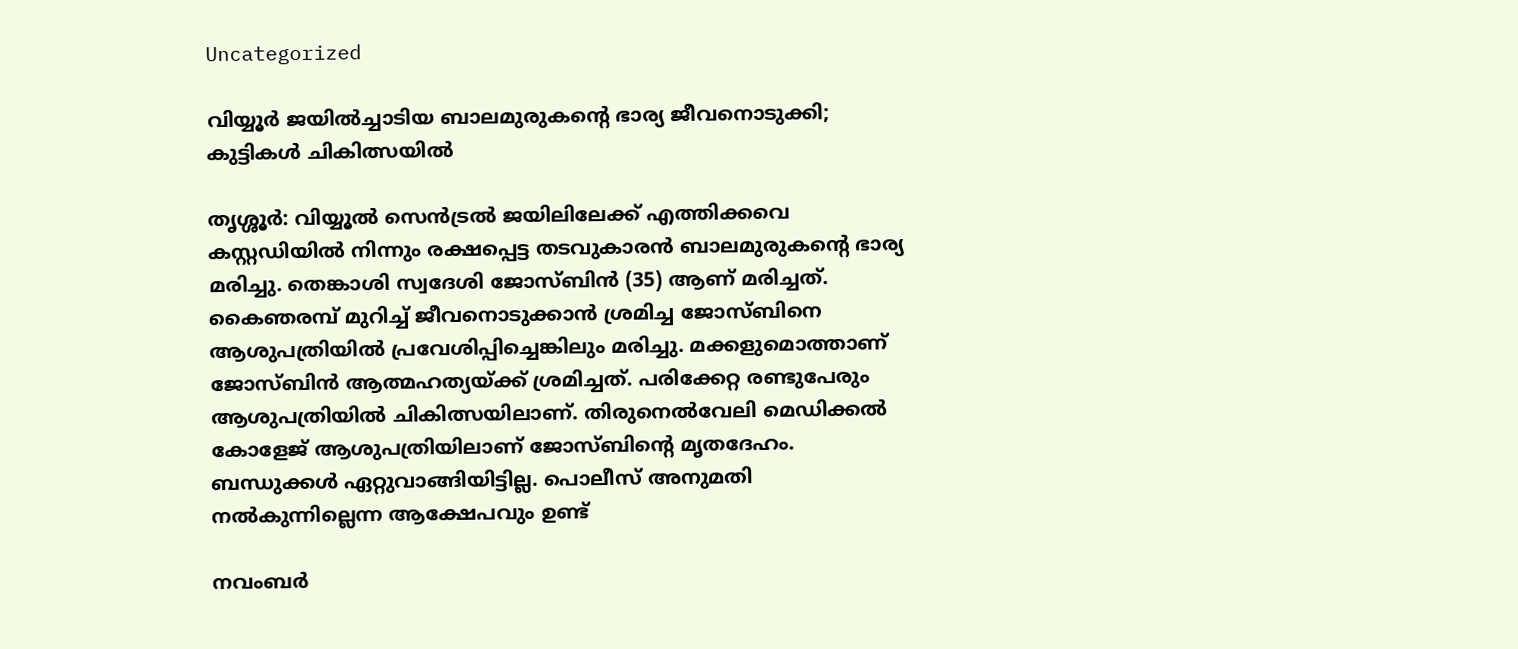Uncategorized

വിയ്യൂര്‍ ജയില്‍ച്ചാടിയ ബാലമുരുകന്റെ ഭാര്യ ജീവനൊടുക്കി; കുട്ടികള്‍ ചികിത്സയില്‍

തൃശ്ശൂര്‍: വിയ്യൂല്‍ സെന്‍ട്രല്‍ ജയിലിലേക്ക് എത്തിക്കവെ കസ്റ്റഡിയില്‍ നിന്നും രക്ഷപ്പെട്ട തടവുകാരന്‍ ബാലമുരുകന്റെ ഭാര്യ മരിച്ചു. തെങ്കാശി സ്വദേശി ജോസ്ബിന്‍ (35) ആണ് മരിച്ചത്. കൈഞരമ്പ് മുറിച്ച് ജീവനൊടുക്കാന്‍ ശ്രമിച്ച ജോസ്ബിനെ ആശുപത്രിയില്‍ പ്രവേശിപ്പിച്ചെങ്കിലും മരിച്ചു. മക്കളുമൊത്താണ് ജോസ്ബിന്‍ ആത്മഹത്യയ്ക്ക് ശ്രമിച്ചത്. പരിക്കേറ്റ രണ്ടുപേരും ആശുപത്രിയില്‍ ചികിത്സയിലാണ്. തിരുനെല്‍വേലി മെഡിക്കല്‍ കോളേജ് ആശുപത്രിയിലാണ് ജോസ്ബിന്റെ മൃതദേഹം. ബന്ധുക്കള്‍ ഏറ്റുവാങ്ങിയിട്ടില്ല. പൊലീസ് അനുമതി നല്‍കുന്നില്ലെന്ന ആക്ഷേപവും ഉണ്ട്

നവംബര്‍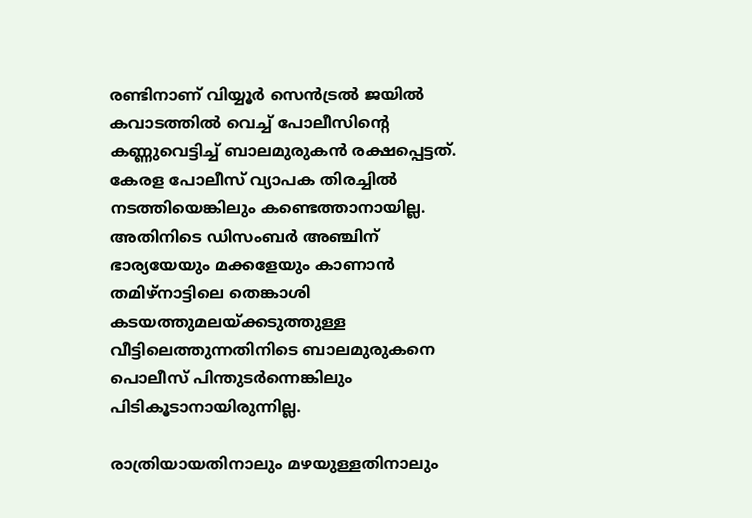രണ്ടിനാണ് വിയ്യൂര്‍ സെന്‍ട്രല്‍ ജയില്‍ കവാടത്തില്‍ വെച്ച് പോലീസിന്റെ കണ്ണുവെട്ടിച്ച് ബാലമുരുകന്‍ രക്ഷപ്പെട്ടത്. കേരള പോലീസ് വ്യാപക തിരച്ചില്‍ നടത്തിയെങ്കിലും കണ്ടെത്താനായില്ല. അതിനിടെ ഡിസംബര്‍ അഞ്ചിന് ഭാര്യയേയും മക്കളേയും കാണാന്‍ തമിഴ്‌നാട്ടിലെ തെങ്കാശി കടയത്തുമലയ്ക്കടുത്തുള്ള വീട്ടിലെത്തുന്നതിനിടെ ബാലമുരുകനെ പൊലീസ് പിന്തുടര്‍ന്നെങ്കിലും പിടികൂടാനായിരുന്നില്ല.

രാത്രിയായതിനാലും മഴയുള്ളതിനാലും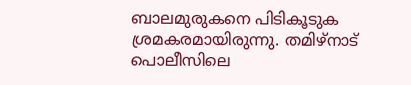ബാലമുരുകനെ പിടികൂടുക ശ്രമകരമായിരുന്നു. തമിഴ്‌നാട് പൊലീസിലെ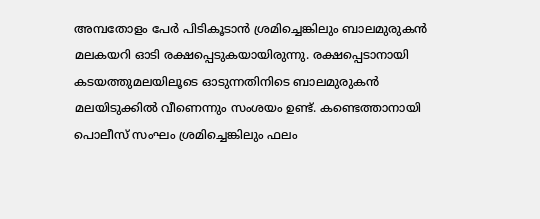അമ്പതോളം പേര്‍ പിടികൂടാന്‍ ശ്രമിച്ചെങ്കിലും ബാലമുരുകന്‍ മലകയറി ഓടി രക്ഷപ്പെടുകയായിരുന്നു. രക്ഷപ്പെടാനായി കടയത്തുമലയിലൂടെ ഓടുന്നതിനിടെ ബാലമുരുകന്‍ മലയിടുക്കില്‍ വീണെന്നും സംശയം ഉണ്ട്. കണ്ടെത്താനായി പൊലീസ് സംഘം ശ്രമിച്ചെങ്കിലും ഫലം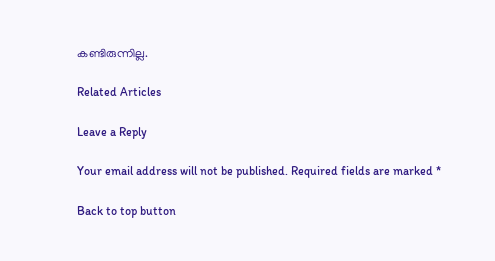കണ്ടിരുന്നില്ല.

Related Articles

Leave a Reply

Your email address will not be published. Required fields are marked *

Back to top button